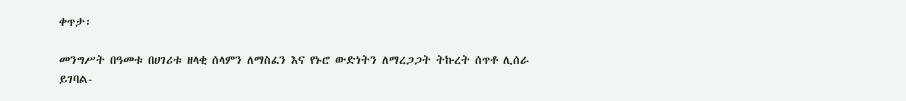ቀጥታ፡

መንግሥት በዓመቱ በሀገሪቱ ዘላቂ ሰላምን ለማስፈን እና የኑሮ ውድነትን ለማረጋጋት ትኩረት ሰጥቶ ሊሰራ ይገባል-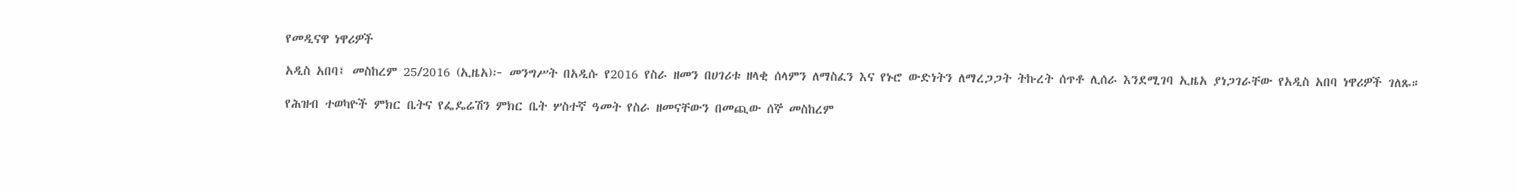የመዲናዋ ነዋሪዎች

አዲስ አበባ፤ መስከረም 25/2016 (ኢዜአ)፦ መንግሥት በአዲሱ የ2016 የስራ ዘመን በሀገሪቱ ዘላቂ ሰላምን ለማስፈን እና የኑሮ ውድነትን ለማረጋጋት ትኩረት ሰጥቶ ሊሰራ እንደሚገባ ኢዜአ ያነጋገራቸው የአዲስ አበባ ነዋሪዎች ገለጹ።

የሕዝብ ተወካዮች ምክር ቤትና የፌዴሬሽን ምክር ቤት ሦስተኛ ዓመት የስራ ዘመናቸውን በመጪው ሰኞ መስከረም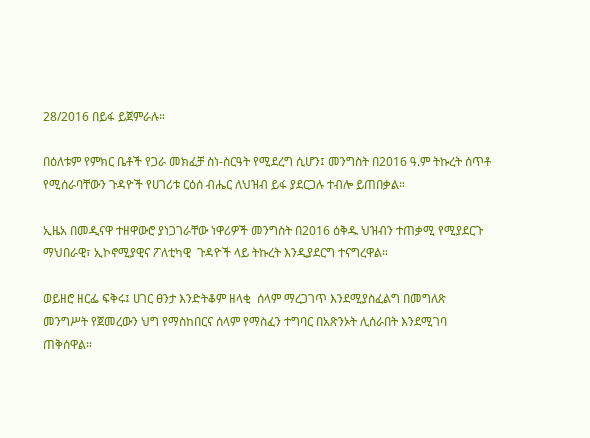28/2016 በይፋ ይጀምራሉ።

በዕለቱም የምክር ቤቶች የጋራ መክፈቻ ስነ-ስርዓት የሚደረግ ሲሆን፤ መንግስት በ2016 ዓ.ም ትኩረት ሰጥቶ የሚሰራባቸውን ጉዳዮች የሀገሪቱ ርዕሰ ብሔር ለህዝብ ይፋ ያደርጋሉ ተብሎ ይጠበቃል።

ኢዜአ በመዲናዋ ተዘዋውሮ ያነጋገራቸው ነዋሪዎች መንግስት በ2016 ዕቅዱ ህዝብን ተጠቃሚ የሚያደርጉ ማህበራዊ፣ ኢኮኖሚያዊና ፖለቲካዊ  ጉዳዮች ላይ ትኩረት እንዲያደርግ ተናግረዋል።

ወይዘሮ ዘርፌ ፍቅሩ፤ ሀገር ፀንታ እንድትቆም ዘላቂ  ሰላም ማረጋገጥ እንደሚያስፈልግ በመግለጽ መንግሥት የጀመረውን ህግ የማስከበርና ሰላም የማስፈን ተግባር በአጽንኦት ሊሰራበት እንደሚገባ ጠቅሰዋል።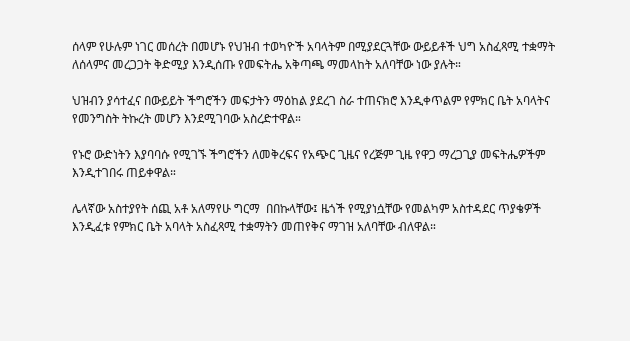ሰላም የሁሉም ነገር መሰረት በመሆኑ የህዝብ ተወካዮች አባላትም በሚያደርጓቸው ውይይቶች ህግ አስፈጻሚ ተቋማት ለሰላምና መረጋጋት ቅድሚያ እንዲሰጡ የመፍትሔ አቅጣጫ ማመላከት አለባቸው ነው ያሉት።

ህዝብን ያሳተፈና በውይይት ችግሮችን መፍታትን ማዕከል ያደረገ ስራ ተጠናክሮ እንዲቀጥልም የምክር ቤት አባላትና የመንግስት ትኩረት መሆን እንደሚገባው አስረድተዋል።

የኑሮ ውድነትን እያባባሱ የሚገኙ ችግሮችን ለመቅረፍና የአጭር ጊዜና የረጅም ጊዜ የዋጋ ማረጋጊያ መፍትሔዎችም እንዲተገበሩ ጠይቀዋል።

ሌላኛው አስተያየት ሰጪ አቶ አለማየሁ ግርማ  በበኩላቸው፤ ዜጎች የሚያነሷቸው የመልካም አስተዳደር ጥያቄዎች እንዲፈቱ የምክር ቤት አባላት አስፈጻሚ ተቋማትን መጠየቅና ማገዝ አለባቸው ብለዋል።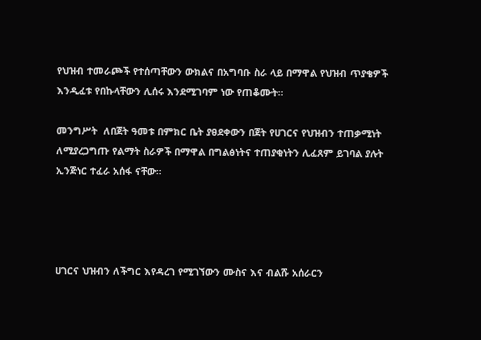የህዝብ ተመራጮች የተሰጣቸውን ውክልና በአግባቡ ስራ ላይ በማዋል የህዝብ ጥያቄዎች እንዲፈቱ የበኩላቸውን ሊሰሩ እንደሚገባም ነው የጠቆሙት።

መንግሥት  ለበጀት ዓመቱ በምክር ቤት ያፀደቀውን በጀት የሀገርና የህዝብን ተጠቃሚነት ለሚያረጋግጡ የልማት ስራዎች በማዋል በግልፅነትና ተጠያቂነትን ሊፈጸም ይገባል ያሉት ኢንጅነር ተፈራ አሰፋ ናቸው።




ሀገርና ህዝብን ለችግር እየዳረገ የሚገኘውን ሙስና እና ብልሹ አሰራርን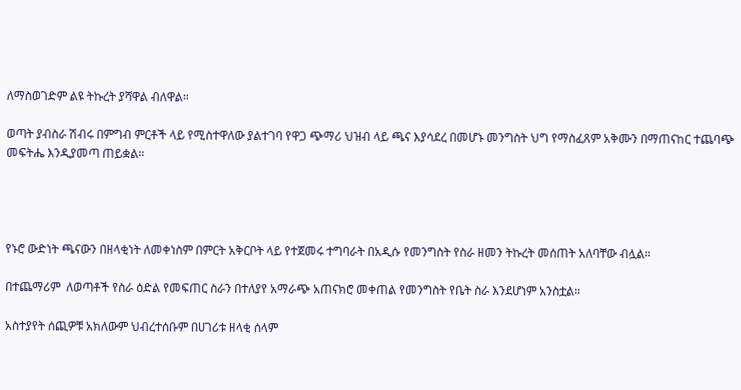ለማስወገድም ልዩ ትኩረት ያሻዋል ብለዋል።

ወጣት ያብስራ ሽብሩ በምግብ ምርቶች ላይ የሚስተዋለው ያልተገባ የዋጋ ጭማሪ ህዝብ ላይ ጫና እያሳደረ በመሆኑ መንግስት ህግ የማስፈጸም አቅሙን በማጠናከር ተጨባጭ መፍትሔ እንዲያመጣ ጠይቋል።




የኑሮ ውድነት ጫናውን በዘላቂነት ለመቀነስም በምርት አቅርቦት ላይ የተጀመሩ ተግባራት በአዲሱ የመንግስት የስራ ዘመን ትኩረት መሰጠት አለባቸው ብሏል።

በተጨማሪም  ለወጣቶች የስራ ዕድል የመፍጠር ስራን በተለያየ አማራጭ አጠናክሮ መቀጠል የመንግስት የቤት ስራ እንደሆነም አንስቷል።

አስተያየት ሰጪዎቹ አክለውም ህብረተሰቡም በሀገሪቱ ዘላቂ ሰላም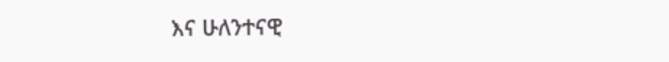እና ሁለንተናዊ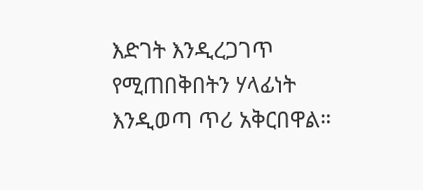እድገት እንዲረጋገጥ የሚጠበቅበትን ሃላፊነት እንዲወጣ ጥሪ አቅርበዋል።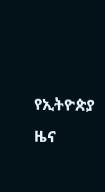የኢትዮጵያ ዜና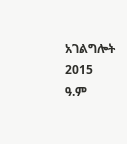አገልግሎት
2015
ዓ.ም